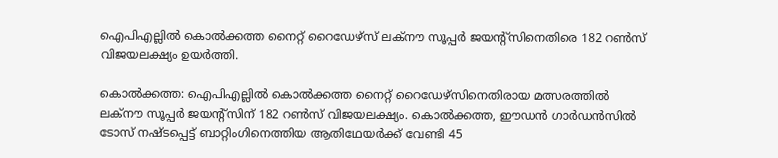ഐപിഎല്ലിൽ കൊൽക്കത്ത നൈറ്റ് റൈഡേഴ്‌സ് ലക്നൗ സൂപ്പർ ജയന്റ്‌സിനെതിരെ 182 റൺസ് വിജയലക്ഷ്യം ഉയർത്തി.

കൊല്‍ക്കത്ത: ഐപിഎല്ലില്‍ കൊല്‍ക്കത്ത നൈറ്റ് റൈഡേഴ്‌സിനെതിരായ മത്സരത്തില്‍ ലക്‌നൗ സൂപ്പര്‍ ജയന്റ്‌സിന് 182 റണ്‍സ് വിജയലക്ഷ്യം. കൊല്‍ക്കത്ത, ഈഡന്‍ ഗാര്‍ഡന്‍സില്‍ ടോസ് നഷ്ടപ്പെട്ട് ബാറ്റിംഗിനെത്തിയ ആതിഥേയര്‍ക്ക് വേണ്ടി 45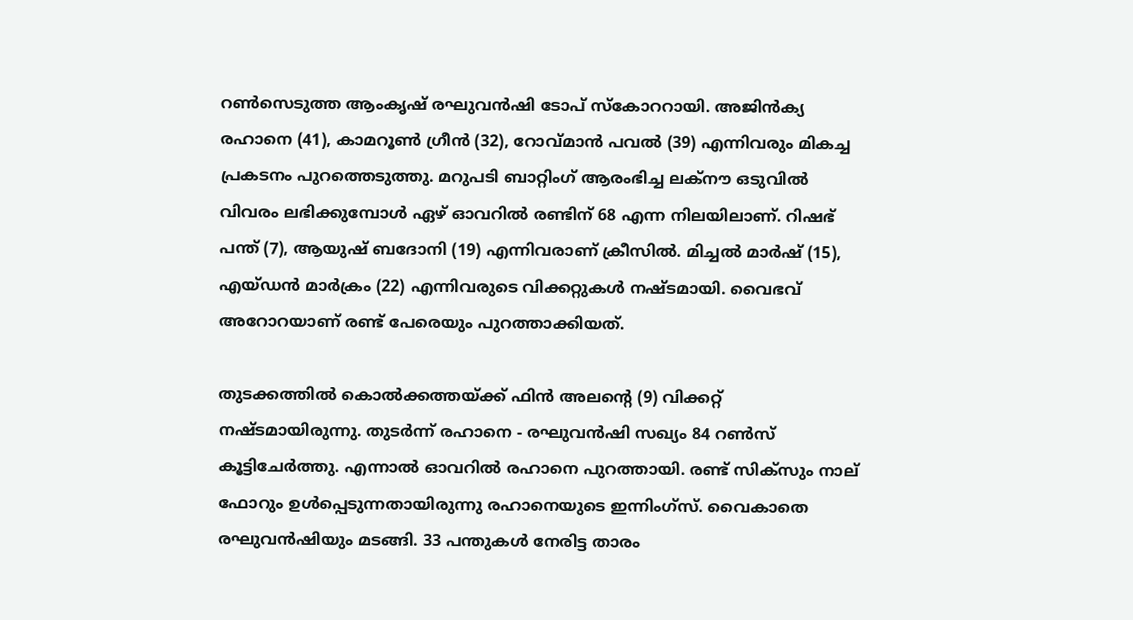റണ്‍സെടുത്ത ആംകൃഷ് രഘുവന്‍ഷി ടോപ് സ്‌കോററായി. അജിന്‍ക്യ രഹാനെ (41), കാമറൂണ്‍ ഗ്രീന്‍ (32), റോവ്മാന്‍ പവല്‍ (39) എന്നിവരും മികച്ച പ്രകടനം പുറത്തെടുത്തു. മറുപടി ബാറ്റിംഗ് ആരംഭിച്ച ലക്‌നൗ ഒടുവില്‍ വിവരം ലഭിക്കുമ്പോള്‍ ഏഴ് ഓവറില്‍ രണ്ടിന് 68 എന്ന നിലയിലാണ്. റിഷഭ് പന്ത് (7), ആയുഷ് ബദോനി (19) എന്നിവരാണ് ക്രീസില്‍. മിച്ചല്‍ മാര്‍ഷ് (15), എയ്ഡന്‍ മാര്‍ക്രം (22) എന്നിവരുടെ വിക്കറ്റുകള്‍ നഷ്ടമായി. വൈഭവ് അറോറയാണ് രണ്ട് പേരെയും പുറത്താക്കിയത്.

തുടക്കത്തില്‍ കൊല്‍ക്കത്തയ്ക്ക് ഫിന്‍ അലന്റെ (9) വിക്കറ്റ് നഷ്ടമായിരുന്നു. തുടര്‍ന്ന് രഹാനെ - രഘുവന്‍ഷി സഖ്യം 84 റണ്‍സ് കൂട്ടിചേര്‍ത്തു. എന്നാല്‍ ഓവറില്‍ രഹാനെ പുറത്തായി. രണ്ട് സിക്‌സും നാല് ഫോറും ഉള്‍പ്പെടുന്നതായിരുന്നു രഹാനെയുടെ ഇന്നിംഗ്‌സ്. വൈകാതെ രഘുവന്‍ഷിയും മടങ്ങി. 33 പന്തുകള്‍ നേരിട്ട താരം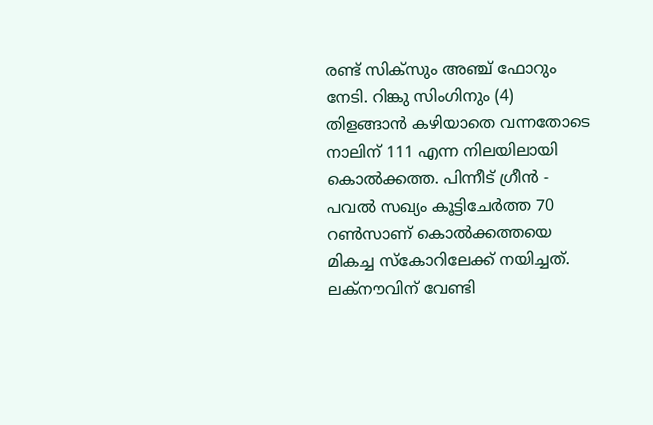രണ്ട് സിക്‌സും അഞ്ച് ഫോറും നേടി. റിങ്കു സിംഗിനും (4) തിളങ്ങാന്‍ കഴിയാതെ വന്നതോടെ നാലിന് 111 എന്ന നിലയിലായി കൊല്‍ക്കത്ത. പിന്നീട് ഗ്രീന്‍ - പവല്‍ സഖ്യം കൂട്ടിചേര്‍ത്ത 70 റണ്‍സാണ് കൊല്‍ക്കത്തയെ മികച്ച സ്‌കോറിലേക്ക് നയിച്ചത്. ലക്‌നൗവിന് വേണ്ടി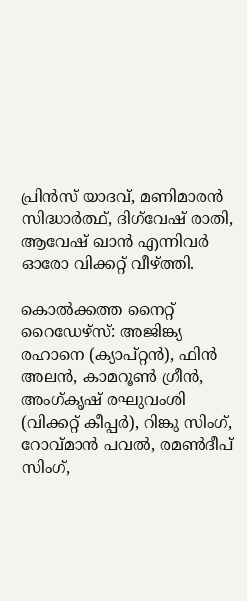പ്രിന്‍സ് യാദവ്, മണിമാരന്‍ സിദ്ധാര്‍ത്ഥ്, ദിഗ്‌വേഷ് രാതി, ആവേഷ് ഖാന്‍ എന്നിവര്‍ ഓരോ വിക്കറ്റ് വീഴ്ത്തി.

കൊല്‍ക്കത്ത നൈറ്റ് റൈഡേഴ്‌സ്: അജിങ്ക്യ രഹാനെ (ക്യാപ്റ്റന്‍), ഫിന്‍ അലന്‍, കാമറൂണ്‍ ഗ്രീന്‍, അംഗ്കൃഷ് രഘുവംശി (വിക്കറ്റ് കീപ്പര്‍), റിങ്കു സിംഗ്, റോവ്മാന്‍ പവല്‍, രമണ്‍ദീപ് സിംഗ്,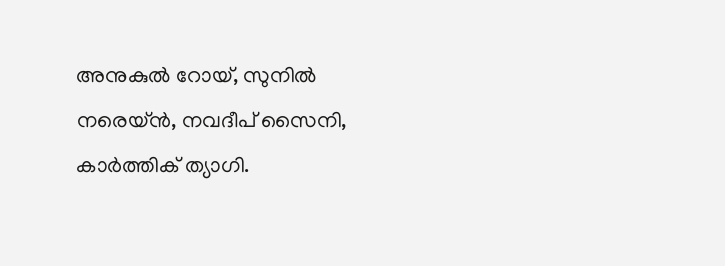അനുകുല്‍ റോയ്, സുനില്‍ നരെയ്ന്‍, നവദീപ് സൈനി, കാര്‍ത്തിക് ത്യാഗി.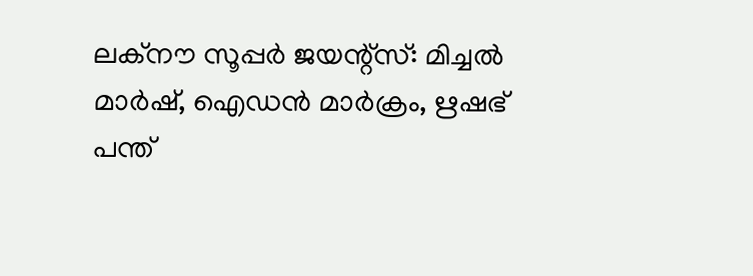ലക്‌നൗ സൂപ്പര്‍ ജയന്റ്‌സ്: മിച്ചല്‍ മാര്‍ഷ്, ഐഡന്‍ മാര്‍ക്രം, ഋഷഭ് പന്ത്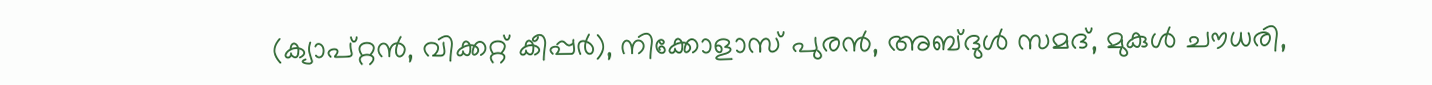(ക്യാപ്റ്റന്‍, വിക്കറ്റ് കീപ്പര്‍), നിക്കോളാസ് പുരന്‍, അബ്ദുള്‍ സമദ്, മുകുള്‍ ചൗധരി,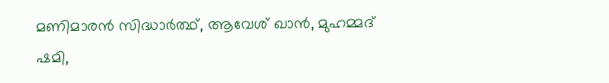മണിമാരന്‍ സിദ്ധാര്‍ത്ഥ്, ആവേശ് ഖാന്‍, മുഹമ്മദ് ഷമി,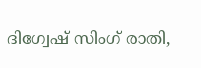ദിഗ്വേഷ് സിംഗ് രാതി,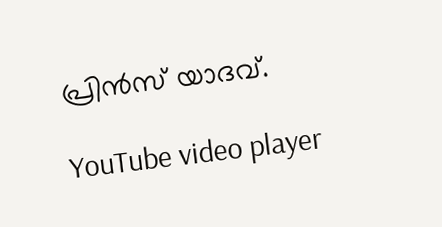പ്രിന്‍സ് യാദവ്.

YouTube video player